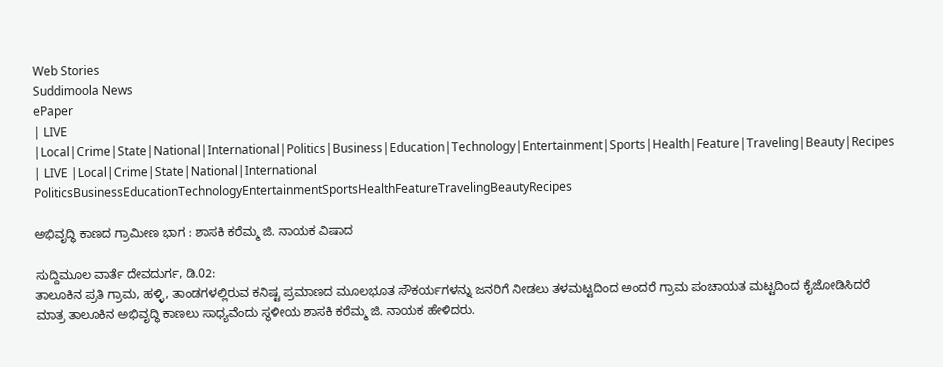Web Stories
Suddimoola News
ePaper
| LIVE |Local|Crime|State|National|International|Politics|Business|Education|Technology|Entertainment|Sports|Health|Feature|Traveling|Beauty|Recipes
| LIVE |Local|Crime|State|National|International
PoliticsBusinessEducationTechnologyEntertainmentSportsHealthFeatureTravelingBeautyRecipes

ಅಭಿವೃದ್ಧಿ ಕಾಣದ ಗ್ರಾಮೀಣ ಭಾಗ : ಶಾಸಕಿ ಕರೆಮ್ಮ ಜಿ. ನಾಯಕ ವಿಷಾದ

ಸುದ್ದಿಮೂಲ ವಾರ್ತೆ ದೇವದುರ್ಗ, ಡಿ.02:
ತಾಲೂಕಿನ ಪ್ರತಿ ಗ್ರಾಮ, ಹಳ್ಳಿ, ತಾಂಡಗಳಲ್ಲಿರುವ ಕನಿಷ್ಟ ಪ್ರಮಾಣದ ಮೂಲಭೂತ ಸೌಕರ್ಯಗಳನ್ನು ಜನರಿಗೆ ನೀಡಲು ತಳಮಟ್ಟದಿಂದ ಅಂದರೆ ಗ್ರಾಮ ಪಂಚಾಯತ ಮಟ್ಟದಿಂದ ಕೈಜೋಡಿಸಿದರೆ ಮಾತ್ರ ತಾಲೂಕಿನ ಅಭಿವೃದ್ಧಿ ಕಾಣಲು ಸಾಧ್ಯವೆಂದು ಸ್ಥಳೀಯ ಶಾಸಕಿ ಕರೆಮ್ಮ ಜಿ. ನಾಯಕ ಹೇಳಿದರು.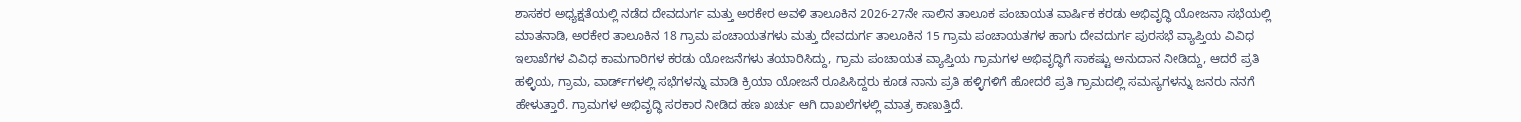ಶಾಸಕರ ಅಧ್ಯಕ್ಷತೆಯಲ್ಲಿ ನಡೆದ ದೇವದುರ್ಗ ಮತ್ತು ಅರಕೇರ ಅವಳಿ ತಾಲೂಕಿನ 2026-27ನೇ ಸಾಲಿನ ತಾಲೂಕ ಪಂಚಾಯತ ವಾರ್ಷಿಕ ಕರಡು ಅಭಿವೃದ್ಧಿ ಯೋಜನಾ ಸಭೆಯಲ್ಲಿ ಮಾತನಾಡಿ, ಅರಕೇರ ತಾಲೂಕಿನ 18 ಗ್ರಾಮ ಪಂಚಾಯತಗಳು ಮತ್ತು ದೇವದುರ್ಗ ತಾಲೂಕಿನ 15 ಗ್ರಾಮ ಪಂಚಾಯತಗಳ ಹಾಗು ದೇವದುರ್ಗ ಪುರಸಭೆ ವ್ಯಾಪ್ತಿಯ ವಿವಿಧ ಇಲಾಖೆಗಳ ವಿವಿಧ ಕಾಮಗಾರಿಗಳ ಕರಡು ಯೋಜನೆಗಳು ತಯಾರಿಸಿದ್ದು, ಗ್ರಾಮ ಪಂಚಾಯತ ವ್ಯಾಪ್ತಿಯ ಗ್ರಾಮಗಳ ಅಭಿವೃದ್ಧಿಗೆ ಸಾಕಷ್ಟು ಅನುದಾನ ನೀಡಿದ್ದು, ಆದರೆ ಪ್ರತಿ ಹಳ್ಳಿಯ, ಗ್ರಾಮ, ವಾರ್ಡ್‌ಗಳಲ್ಲಿ ಸಭೆಗಳನ್ನು ಮಾಡಿ ಕ್ರಿಯಾ ಯೋಜನೆ ರೂಪಿಸಿದ್ದರು ಕೂಡ ನಾನು ಪ್ರತಿ ಹಳ್ಳಿಗಳಿಗೆ ಹೋದರೆ ಪ್ರತಿ ಗ್ರಾಮದಲ್ಲಿ ಸಮಸ್ಯಗಳನ್ನು ಜನರು ನನಗೆ ಹೇಳುತ್ತಾರೆ. ಗ್ರಾಮಗಳ ಅಭಿವೃದ್ಧಿ ಸರಕಾರ ನೀಡಿದ ಹಣ ಖರ್ಚು ಆಗಿ ದಾಖಲೆಗಳಲ್ಲಿ ಮಾತ್ರ ಕಾಣುತ್ತಿದೆ.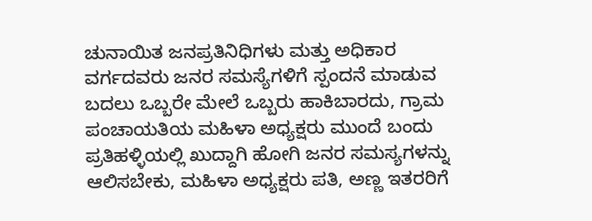ಚುನಾಯಿತ ಜನಪ್ರತಿನಿಧಿಗಳು ಮತ್ತು ಅಧಿಕಾರ ವರ್ಗದವರು ಜನರ ಸಮಸ್ಯೆಗಳಿಗೆ ಸ್ಪಂದನೆ ಮಾಡುವ ಬದಲು ಒಬ್ಬರೇ ಮೇಲೆ ಒಬ್ಬರು ಹಾಕಿಬಾರದು, ಗ್ರಾಮ ಪಂಚಾಯತಿಯ ಮಹಿಳಾ ಅಧ್ಯಕ್ಷರು ಮುಂದೆ ಬಂದು ಪ್ರತಿಹಳ್ಳಿಯಲ್ಲಿ ಖುದ್ದಾಗಿ ಹೋಗಿ ಜನರ ಸಮಸ್ಯಗಳನ್ನು ಆಲಿಸಬೇಕು, ಮಹಿಳಾ ಅಧ್ಯಕ್ಷರು ಪತಿ, ಅಣ್ಣ ಇತರರಿಗೆ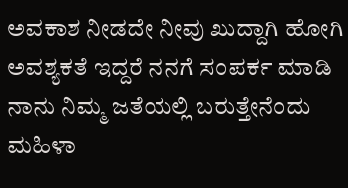ಅವಕಾಶ ನೀಡದೇ ನೀವು ಖುದ್ದಾಗಿ ಹೋಗಿ ಅವಶ್ಯಕತೆ ಇದ್ದರೆ ನನಗೆ ಸಂಪರ್ಕ ಮಾಡಿ ನಾನು ನಿಮ್ಮ ಜತೆಯಲ್ಲಿ ಬರುತ್ತೇನೆಂದು ಮಹಿಳಾ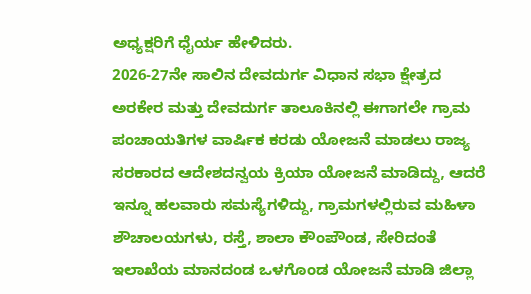ಅಧ್ಯಕ್ಷರಿಗೆ ಧೈರ್ಯ ಹೇಳಿದರು.
2026-27ನೇ ಸಾಲಿನ ದೇವದುರ್ಗ ವಿಧಾನ ಸಭಾ ಕ್ಷೇತ್ರದ ಅರಕೇರ ಮತ್ತು ದೇವದುರ್ಗ ತಾಲೂಕಿನಲ್ಲಿ ಈಗಾಗಲೇ ಗ್ರಾಮ ಪಂಚಾಯತಿಗಳ ವಾರ್ಷಿಕ ಕರಡು ಯೋಜನೆ ಮಾಡಲು ರಾಜ್ಯ ಸರಕಾರದ ಆದೇಶದನ್ವಯ ಕ್ರಿಯಾ ಯೋಜನೆ ಮಾಡಿದ್ದು, ಆದರೆ ಇನ್ನೂ ಹಲವಾರು ಸಮಸ್ಯೆಗಳಿದ್ದು, ಗ್ರಾಮಗಳಲ್ಲಿರುವ ಮಹಿಳಾ ಶೌಚಾಲಯಗಳು, ರಸ್ತೆ, ಶಾಲಾ ಕೌಂಪೌಂಡ, ಸೇರಿದಂತೆ ಇಲಾಖೆಯ ಮಾನದಂಡ ಒಳಗೊಂಡ ಯೋಜನೆ ಮಾಡಿ ಜಿಲ್ಲಾ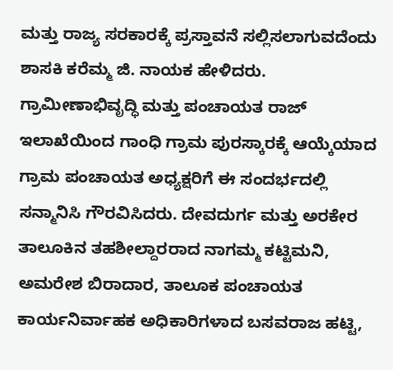ಮತ್ತು ರಾಜ್ಯ ಸರಕಾರಕ್ಕೆ ಪ್ರಸ್ತಾವನೆ ಸಲ್ಲಿಸಲಾಗುವದೆಂದು ಶಾಸಕಿ ಕರೆಮ್ಮ ಜಿ. ನಾಯಕ ಹೇಳಿದರು.
ಗ್ರಾಮೀಣಾಭಿವೃದ್ಧಿ ಮತ್ತು ಪಂಚಾಯತ ರಾಜ್ ಇಲಾಖೆಯಿಂದ ಗಾಂಧಿ ಗ್ರಾಮ ಪುರಸ್ಕಾರಕ್ಕೆ ಆಯ್ಕೆಯಾದ ಗ್ರಾಮ ಪಂಚಾಯತ ಅಧ್ಯಕ್ಷರಿಗೆ ಈ ಸಂದರ್ಭದಲ್ಲಿ ಸನ್ಮಾನಿಸಿ ಗೌರವಿಸಿದರು. ದೇವದುರ್ಗ ಮತ್ತು ಅರಕೇರ ತಾಲೂಕಿನ ತಹಶೀಲ್ದಾರರಾದ ನಾಗಮ್ಮ ಕಟ್ಟಿಮನಿ, ಅಮರೇಶ ಬಿರಾದಾರ, ತಾಲೂಕ ಪಂಚಾಯತ ಕಾರ್ಯನಿರ್ವಾಹಕ ಅಧಿಕಾರಿಗಳಾದ ಬಸವರಾಜ ಹಟ್ಟಿ,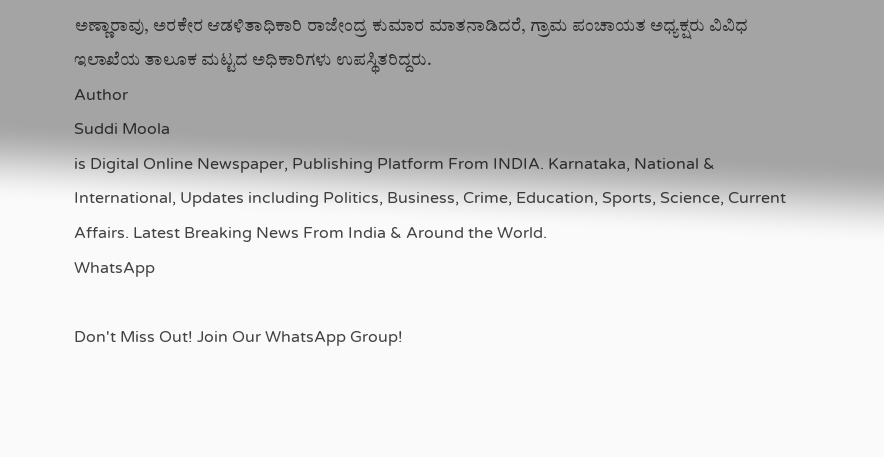ಅಣ್ಣಾರಾವು, ಅರಕೇರ ಆಡಳಿತಾಧಿಕಾರಿ ರಾಜೇಂದ್ರ ಕುಮಾರ ಮಾತನಾಡಿದರೆ, ಗ್ರಾಮ ಪಂಚಾಯತ ಅಧ್ಯಕ್ಷರು ವಿವಿಧ ಇಲಾಖೆಯ ತಾಲೂಕ ಮಟ್ಟದ ಅಧಿಕಾರಿಗಳು ಉಪಸ್ಥಿತರಿದ್ದರು.
Author
Suddi Moola
is Digital Online Newspaper, Publishing Platform From INDIA. Karnataka, National & International, Updates including Politics, Business, Crime, Education, Sports, Science, Current Affairs. Latest Breaking News From India & Around the World.
WhatsApp

Don't Miss Out! Join Our WhatsApp Group!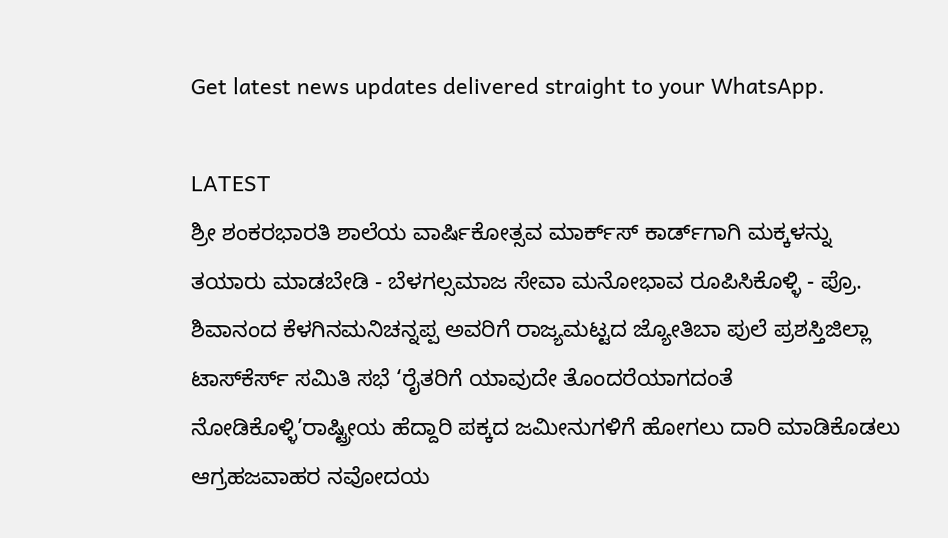Get latest news updates delivered straight to your WhatsApp.

LATEST
ಶ್ರೀ ಶಂಕರಭಾರತಿ ಶಾಲೆಯ ವಾರ್ಷಿಕೋತ್ಸವ ಮಾರ್ಕ್‌ಸ್‌ ಕಾರ್ಡ್‌ಗಾಗಿ ಮಕ್ಕಳನ್ನು ತಯಾರು ಮಾಡಬೇಡಿ - ಬೆಳಗಲ್ಸಮಾಜ ಸೇವಾ ಮನೋಭಾವ ರೂಪಿಸಿಕೊಳ್ಳಿ - ಪ್ರೊ. ಶಿವಾನಂದ ಕೆಳಗಿನಮನಿಚನ್ನಪ್ಪ ಅವರಿಗೆ ರಾಜ್ಯಮಟ್ಟದ ಜ್ಯೋತಿಬಾ ಪುಲೆ ಪ್ರಶಸ್ತಿಜಿಲ್ಲಾ ಟಾಸ್‌‌ಕೆರ್ಸ್ ಸಮಿತಿ ಸಭೆ ‘ರೈತರಿಗೆ ಯಾವುದೇ ತೊಂದರೆಯಾಗದಂತೆ ನೋಡಿಕೊಳ್ಳಿ’ರಾಷ್ಟ್ರೀಯ ಹೆದ್ದಾರಿ ಪಕ್ಕದ ಜಮೀನುಗಳಿಗೆ ಹೋಗಲು ದಾರಿ ಮಾಡಿಕೊಡಲು ಆಗ್ರಹಜವಾಹರ ನವೋದಯ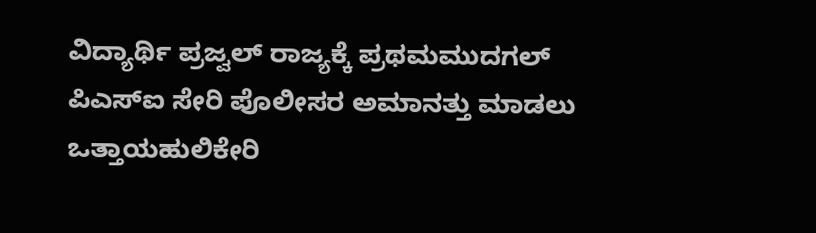ವಿದ್ಯಾರ್ಥಿ ಪ್ರಜ್ವಲ್ ರಾಜ್ಯಕ್ಕೆ ಪ್ರಥಮಮುದಗಲ್ ಪಿಎಸ್‌ಐ ಸೇರಿ ಪೊಲೀಸರ ಅಮಾನತ್ತು ಮಾಡಲು ಒತ್ತಾಯಹುಲಿಕೇರಿ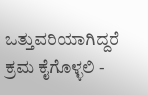ಒತ್ತುವರಿಯಾಗಿದ್ದರೆ ಕ್ರಮ ಕೈಗೊಳ್ಳಲಿ -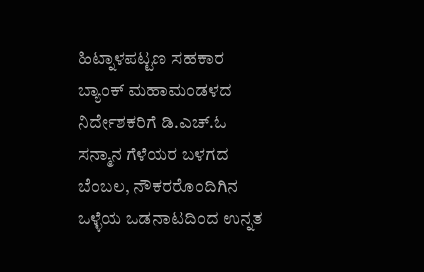ಹಿಟ್ನಾಳಪಟ್ಟಣ ಸಹಕಾರ ಬ್ಯಾಂಕ್ ಮಹಾಮಂಡಳದ ನಿರ್ದೇಶಕರಿಗೆ ಡಿ.ಎಚ್.ಓ ಸನ್ಮಾನ ಗೆಳೆಯರ ಬಳಗದ ಬೆಂಬಲ, ನೌಕರರೊಂದಿಗಿನ ಒಳ್ಳೆಯ ಒಡನಾಟದಿಂದ ಉನ್ನತ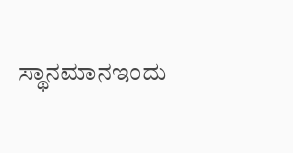ಸ್ಥಾನಮಾನಇಂದು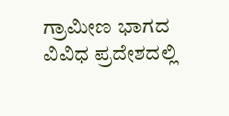ಗ್ರಾಮೀಣ ಭಾಗದ ವಿವಿಧ ಪ್ರದೇಶದಲ್ಲಿ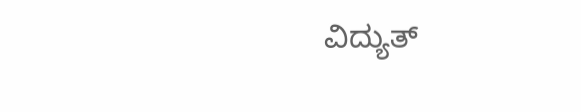ವಿದ್ಯುತ್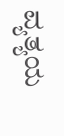ವ್ಯತ್ಯಯ